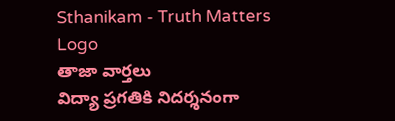Sthanikam - Truth Matters
Logo
తాజా వార్తలు
విద్యా ప్రగతికి నిదర్శనంగా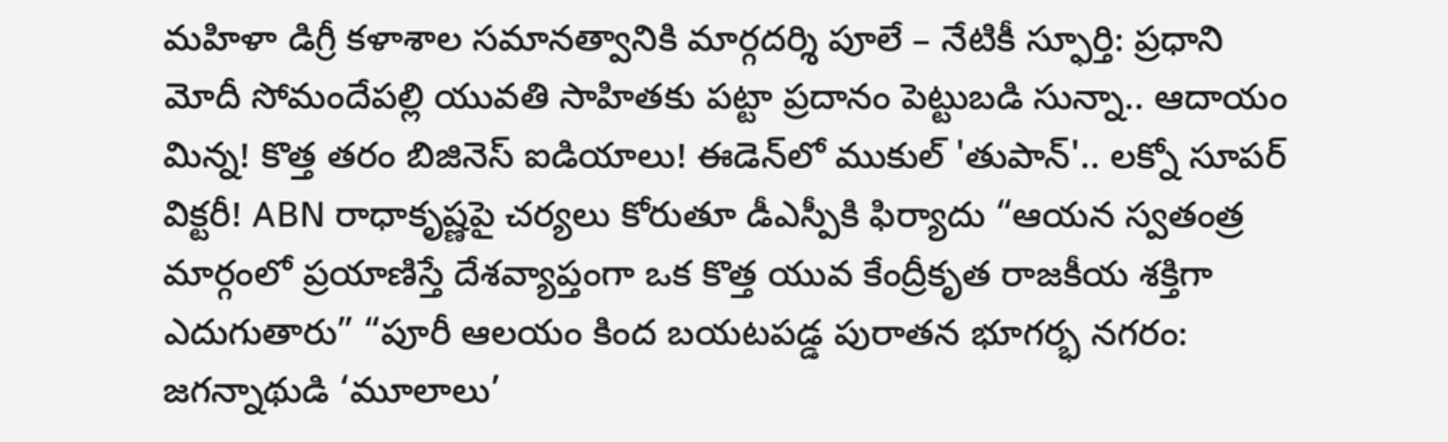మహిళా డిగ్రీ కళాశాల సమానత్వానికి మార్గదర్శి పూలే – నేటికీ స్ఫూర్తి: ప్రధాని మోదీ సోమందేపల్లి యువతి సాహితకు పట్టా ప్రదానం పెట్టుబడి సున్నా.. ఆదాయం మిన్న! కొత్త తరం బిజినెస్ ఐడియాలు! ఈడెన్‌లో ముకుల్ 'తుపాన్'.. లక్నో సూపర్ విక్టరీ! ABN రాధాకృష్ణపై చర్యలు కోరుతూ డీఎస్పీకి ఫిర్యాదు “ఆయన స్వతంత్ర మార్గంలో ప్రయాణిస్తే దేశవ్యాప్తంగా ఒక కొత్త యువ కేంద్రీకృత రాజకీయ శక్తిగా ఎదుగుతారు” “పూరీ ఆలయం కింద బయటపడ్డ పురాతన భూగర్భ నగరం: జగన్నాథుడి ‘మూలాలు’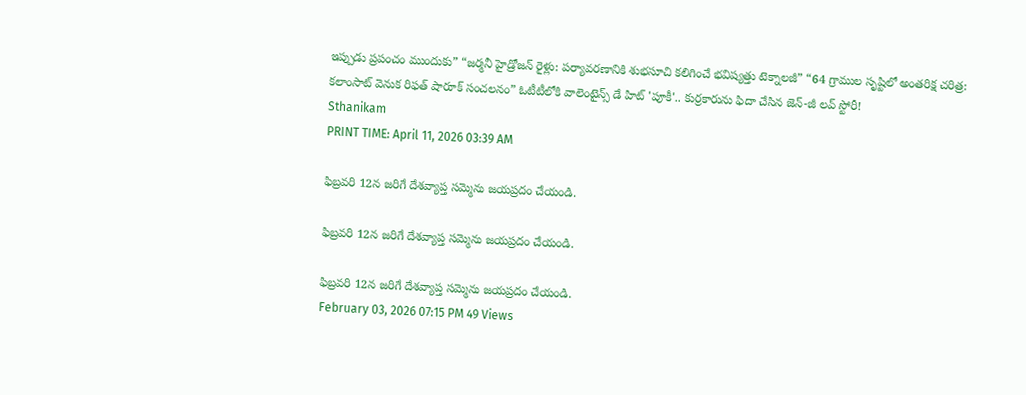ఇప్పుడు ప్రపంచం ముందుకు” “జర్మనీ హైడ్రోజన్ రైళ్లు: పర్యావరణానికి శుభసూచి కలిగించే భవిష్యత్తు టెక్నాలజీ” “64 గ్రాముల సృష్టిలో అంతరిక్ష చరిత్ర: కలాంసాట్ వెనుక రిఫత్ షారూక్ సంచలనం” ఓటీటీలోకి వాలెంటైన్స్ డే హిట్ 'పూకీ'.. కుర్రకారును ఫిదా చేసిన జెన్-జీ లవ్ స్టోరీ!
Sthanikam
PRINT TIME: April 11, 2026 03:39 AM

ఫిబ్రవరి 12న జరిగే దేశవ్యాప్త సమ్మెను జయప్రదం చేయండి.

ఫిబ్రవరి 12న జరిగే దేశవ్యాప్త సమ్మెను జయప్రదం చేయండి.

ఫిబ్రవరి 12న జరిగే దేశవ్యాప్త సమ్మెను జయప్రదం చేయండి.
February 03, 2026 07:15 PM 49 Views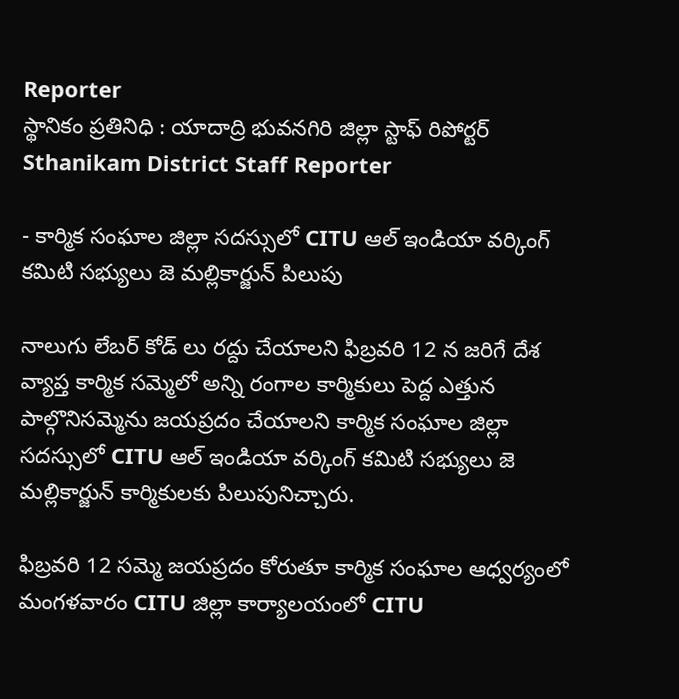Reporter
స్థానికం ప్రతినిధి : యాదాద్రి భువనగిరి జిల్లా స్టాఫ్ రిపోర్టర్
Sthanikam District Staff Reporter

- కార్మిక సంఘాల జిల్లా సదస్సులో CITU ఆల్ ఇండియా వర్కింగ్ కమిటి సభ్యులు జె మల్లికార్జున్ పిలుపు

నాలుగు లేబర్ కోడ్ లు రద్దు చేయాలని ఫిబ్రవరి 12 న జరిగే దేశ వ్యాప్త కార్మిక సమ్మెలో అన్ని రంగాల కార్మికులు పెద్ద ఎత్తున పాల్గొనిసమ్మెను జయప్రదం చేయాలని కార్మిక సంఘాల జిల్లా సదస్సులో CITU ఆల్ ఇండియా వర్కింగ్ కమిటి సభ్యులు జె మల్లికార్జున్ కార్మికులకు పిలుపునిచ్చారు.

ఫిబ్రవరి 12 సమ్మె జయప్రదం కోరుతూ కార్మిక సంఘాల ఆధ్వర్యంలో మంగళవారం CITU జిల్లా కార్యాలయంలో CITU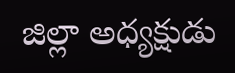జిల్లా అధ్యక్షుడు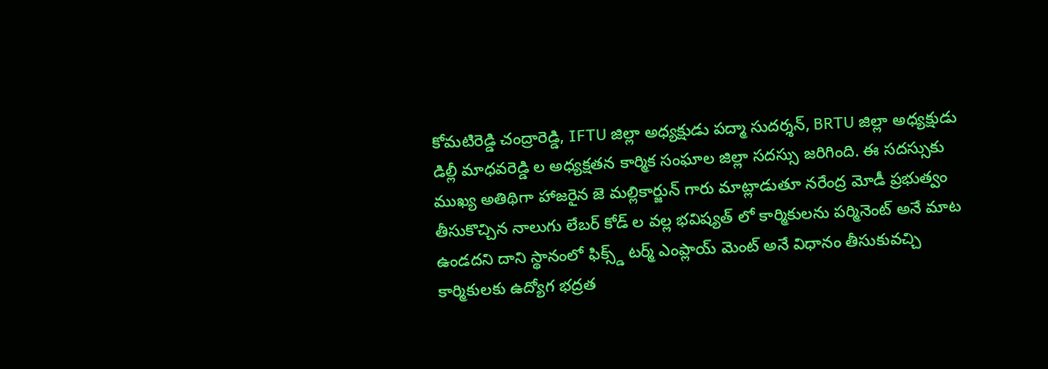కోమటిరెడ్డి చంద్రారెడ్డి, IFTU జిల్లా అధ్యక్షుడు పద్మా సుదర్శన్, BRTU జిల్లా అధ్యక్షుడు డిల్లీ మాధవరెడ్డి ల అధ్యక్షతన కార్మిక సంఘాల జిల్లా సదస్సు జరిగింది. ఈ సదస్సుకు ముఖ్య అతిథిగా హాజరైన జె మల్లికార్జున్ గారు మాట్లాడుతూ నరేంద్ర మోడీ ప్రభుత్వం తీసుకొచ్చిన నాలుగు లేబర్ కోడ్ ల వల్ల భవిష్యత్ లో కార్మికులను పర్మినెంట్ అనే మాట ఉండదని దాని స్థానంలో ఫిక్స్డ్ టర్మ్ ఎంప్లాయ్ మెంట్ అనే విధానం తీసుకువచ్చి కార్మికులకు ఉద్యోగ భద్రత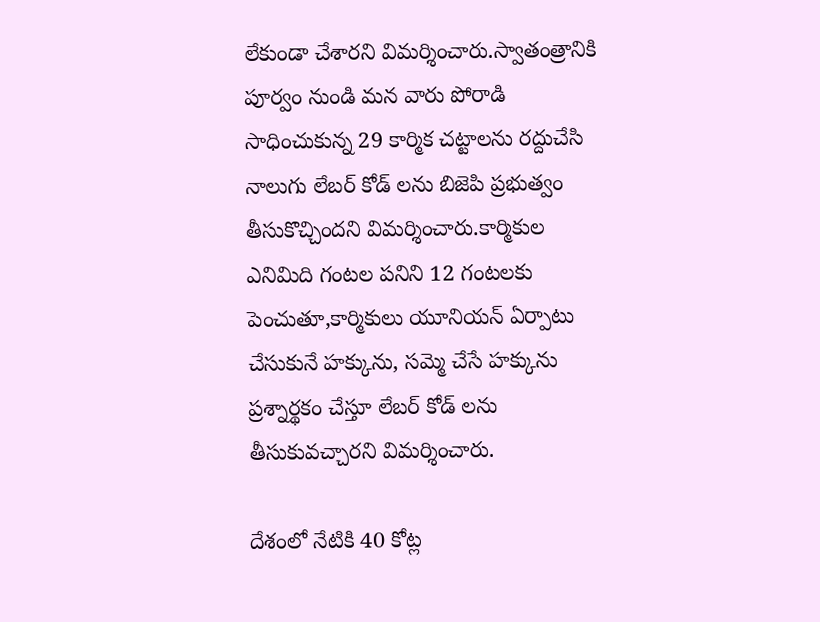లేకుండా చేశారని విమర్శించారు.స్వాతంత్రానికి పూర్వం నుండి మన వారు పోరాడి సాధించుకున్న 29 కార్మిక చట్టాలను రద్దుచేసి నాలుగు లేబర్ కోడ్ లను బిజెపి ప్రభుత్వం తీసుకొచ్చిందని విమర్శించారు.కార్మికుల ఎనిమిది గంటల పనిని 12 గంటలకు పెంచుతూ,కార్మికులు యూనియన్ ఏర్పాటు చేసుకునే హక్కును, సమ్మె చేసే హక్కును ప్రశ్నార్థకం చేస్తూ లేబర్ కోడ్ లను తీసుకువచ్చారని విమర్శించారు.

దేశంలో నేటికి 40 కోట్ల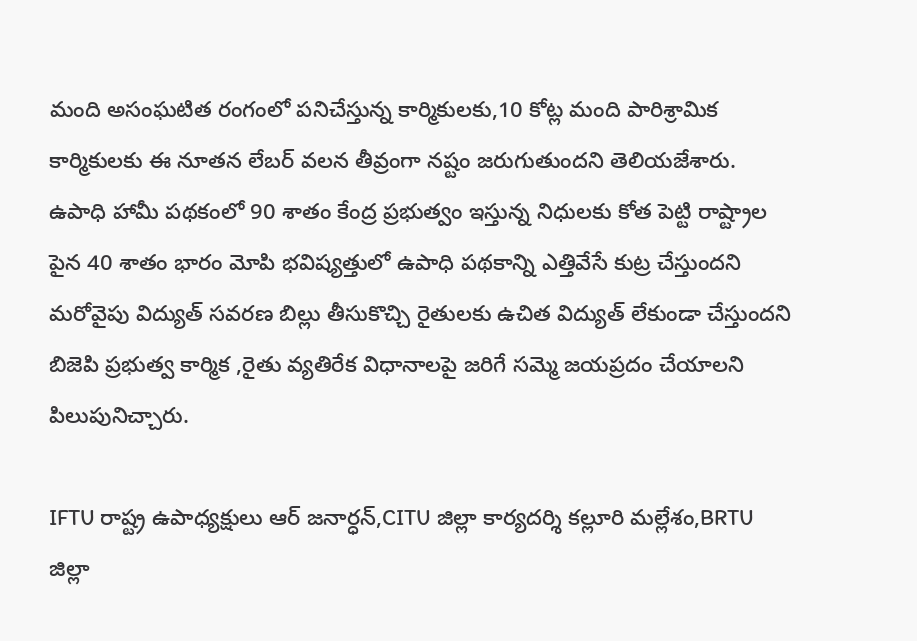మంది అసంఘటిత రంగంలో పనిచేస్తున్న కార్మికులకు,10 కోట్ల మంది పారిశ్రామిక కార్మికులకు ఈ నూతన లేబర్ వలన తీవ్రంగా నష్టం జరుగుతుందని తెలియజేశారు. ఉపాధి హామీ పథకంలో 90 శాతం కేంద్ర ప్రభుత్వం ఇస్తున్న నిధులకు కోత పెట్టి రాష్ట్రాల పైన 40 శాతం భారం మోపి భవిష్యత్తులో ఉపాధి పథకాన్ని ఎత్తివేసే కుట్ర చేస్తుందని మరోవైపు విద్యుత్ సవరణ బిల్లు తీసుకొచ్చి రైతులకు ఉచిత విద్యుత్ లేకుండా చేస్తుందని బిజెపి ప్రభుత్వ కార్మిక ,రైతు వ్యతిరేక విధానాలపై జరిగే సమ్మె జయప్రదం చేయాలని పిలుపునిచ్చారు.

IFTU రాష్ట్ర ఉపాధ్యక్షులు ఆర్ జనార్ధన్,CITU జిల్లా కార్యదర్శి కల్లూరి మల్లేశం,BRTU జిల్లా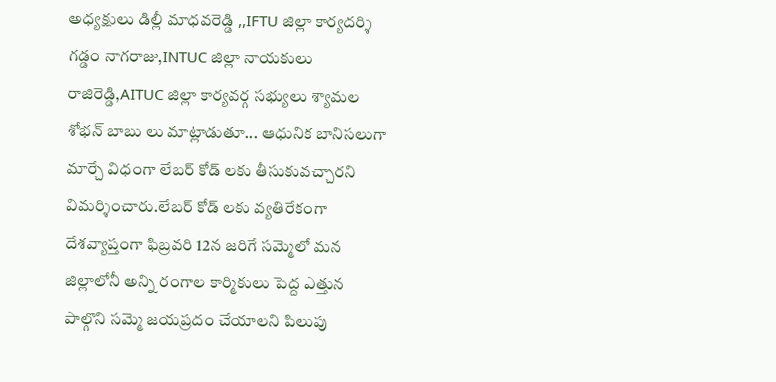అధ్యక్షులు డిల్లీ మాధవరెడ్డి ,,IFTU జిల్లా కార్యదర్శి గడ్డం నాగరాజు,INTUC జిల్లా నాయకులు రాజిరెడ్డి,AITUC జిల్లా కార్యవర్గ సభ్యులు శ్యామల శోభన్ బాబు లు మాట్లాడుతూ... ఆధునిక బానిసలుగా మార్చే విధంగా లేబర్ కోడ్ లకు తీసుకువచ్చారని విమర్శించారు.లేబర్ కోడ్ లకు వ్యతిరేకంగా దేశవ్యాప్తంగా ఫిబ్రవరి 12న జరిగే సమ్మెలో మన జిల్లాలోనీ అన్ని రంగాల కార్మికులు పెద్ద ఎత్తున పాల్గొని సమ్మె జయప్రదం చేయాలని పిలుపు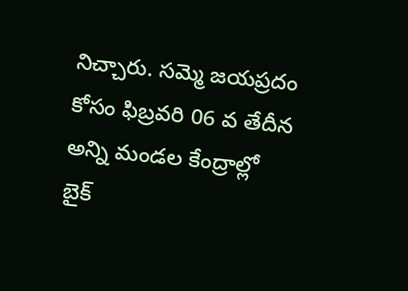నిచ్చారు. సమ్మె జయప్రదం కోసం ఫిబ్రవరి 06 వ తేదీన అన్ని మండల కేంద్రాల్లో బైక్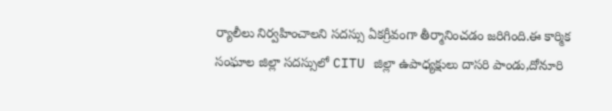ర్యాలీలు నిర్వహించాలని సదస్సు ఏకగ్రీవంగా తీర్మానించడం జరిగింది.ఈ కార్మిక సంఘాల జిల్లా సదస్సులో CITU జిల్లా ఉపాధ్యక్షులు దాసరి పాండు,దోనూరి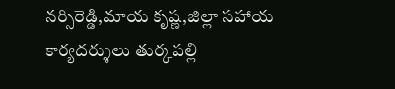నర్సిరెడ్డి,మాయ కృష్ణ,జిల్లా సహాయ కార్యదర్శులు తుర్కపల్లి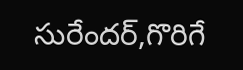సురేందర్,గొరిగే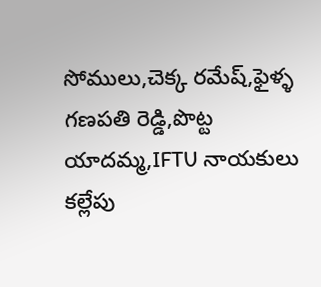సోములు,చెక్క రమేష్,ఫైళ్ళ గణపతి రెడ్డి,పొట్ట యాదమ్మ,IFTU నాయకులు కల్లేపు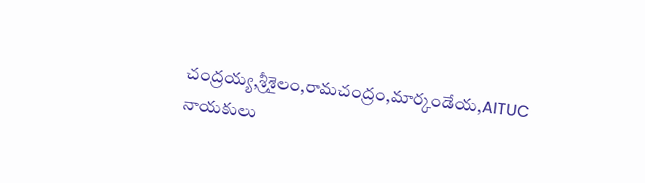చంద్రయ్య,శ్రీశైలం,రామచంద్రం,మార్కండేయ,AITUC నాయకులు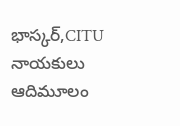భాస్కర్,CITU నాయకులు ఆదిమూలం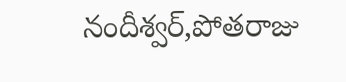నందీశ్వర్,పోతరాజు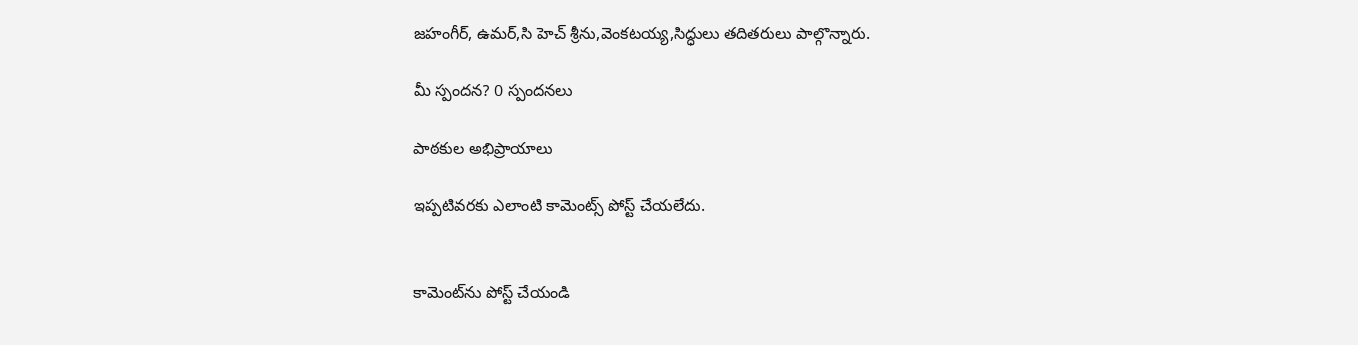జహంగీర్, ఉమర్,సి హెచ్ శ్రీను,వెంకటయ్య,సిద్ధులు తదితరులు పాల్గొన్నారు.

మీ స్పందన? 0 స్పందనలు

పాఠకుల అభిప్రాయాలు

ఇప్పటివరకు ఎలాంటి కామెంట్స్ పోస్ట్ చేయలేదు.


కామెంట్‌ను పోస్ట్ చేయండి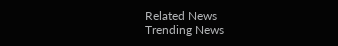Related News
Trending News